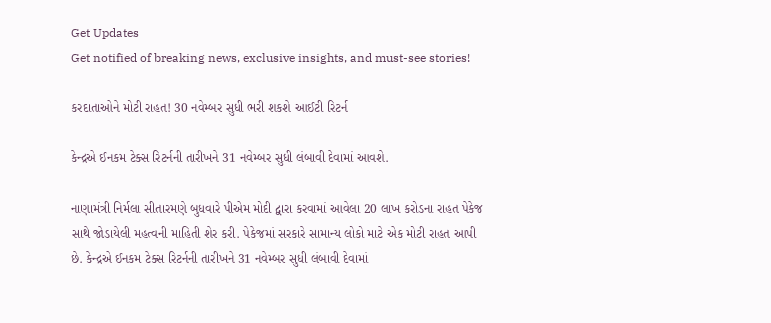Get Updates
Get notified of breaking news, exclusive insights, and must-see stories!

કરદાતાઓને મોટી રાહત! 30 નવેમ્બર સુધી ભરી શકશે આઈટી રિટર્ન

કેન્દ્રએ ઈનકમ ટેક્સ રિટર્નની તારીખને 31 નવેમ્બર સુધી લંબાવી દેવામાં આવશે.

નાણામંત્રી નિર્મલા સીતારમણે બુધવારે પીએમ મોદી દ્વારા કરવામાં આવેલા 20 લાખ કરોડના રાહત પેકેજ સાથે જોડાયેલી મહત્વની માહિતી શેર કરી. પેકેજમાં સરકારે સામાન્ય લોકો માટે એક મોટી રાહત આપી છે. કેન્દ્રએ ઈનકમ ટેક્સ રિટર્નની તારીખને 31 નવેમ્બર સુધી લંબાવી દેવામાં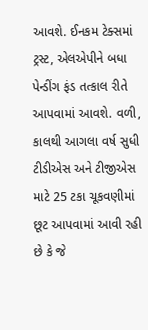આવશે. ઈનકમ ટેક્સમાં ટ્રસ્ટ, એલએપીને બધા પેન્ડીંગ ફંડ તત્કાલ રીતે આપવામાં આવશે. વળી, કાલથી આગલા વર્ષ સુધી ટીડીએસ અને ટીજીએસ માટે 25 ટકા ચૂકવણીમાં છૂટ આપવામાં આવી રહી છે કે જે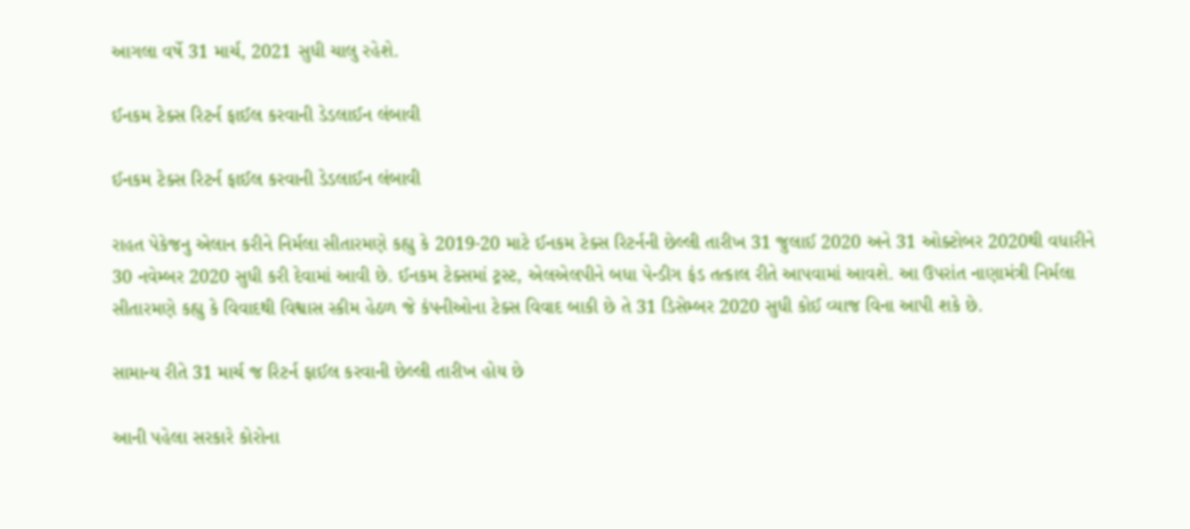આગલા વર્ષે 31 માર્ચ, 2021 સુધી ચાલુ રહેશે.

ઈનકમ ટેક્સ રિટર્ન ફાઈલ કરવાની ડેડલાઈન લંબાવી

ઈનકમ ટેક્સ રિટર્ન ફાઈલ કરવાની ડેડલાઈન લંબાવી

રાહત પેકેજનુ એલાન કરીને નિર્મલા સીતારમણે કહ્યુ કે 2019-20 માટે ઈનકમ ટેક્સ રિટર્નની છેલ્લી તારીખ 31 જુલાઈ 2020 અને 31 ઓક્ટોબર 2020થી વધારીને 30 નવેમ્બર 2020 સુધી કરી દેવામાં આવી છે. ઈનકમ ટેક્સમાં ટ્રસ્ટ, એલએલપીને બધા પેન્ડીગ ફંડ તત્કાલ રીતે આપવામાં આવશે. આ ઉપરાંત નાણામંત્રી નિર્મલા સીતારમણે કહ્યુ કે વિવાદથી વિશ્વાસ સ્કીમ હેઠળ જે કંપનીઓના ટેક્સ વિવાદ બાકી છે તે 31 ડિસેમ્બર 2020 સુધી કોઈ વ્યાજ વિના આપી શકે છે.

સામાન્ય રીતે 31 માર્ચ જ રિટર્ન ફાઈલ કરવાની છેલ્લી તારીખ હોય છે

આની પહેલા સરકારે કોરોના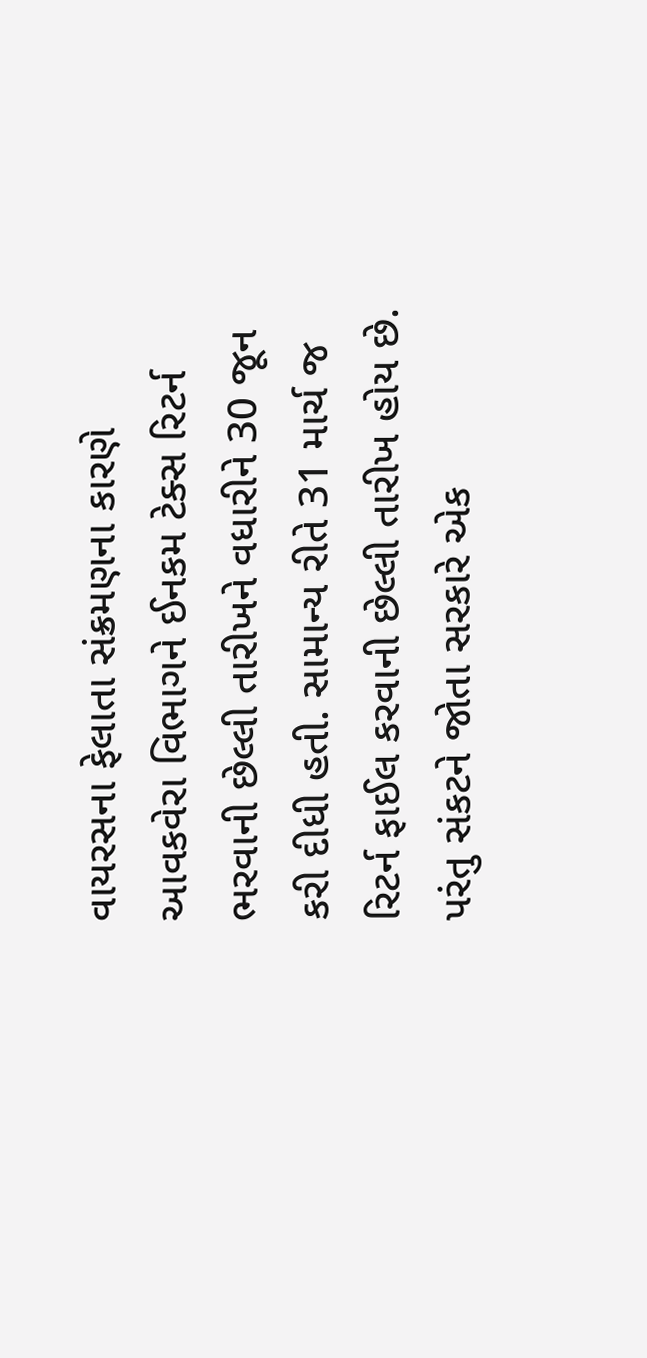વાયરસના ફેલાતા સંક્રમણના કારણે આવકવેરા વિભાગને ઈનકમ ટેક્સ રિટર્ન ભરવાની છેલ્લી તારીખને વધારીને 30 જૂન કરી દીધી હતી. સામાન્ય રીતે 31 માર્ચ જ રિટર્ન ફાઈલ કરવાની છેલ્લી તારીખ હોય છે. પરંતુ સંકટને જોતા સરકારે એક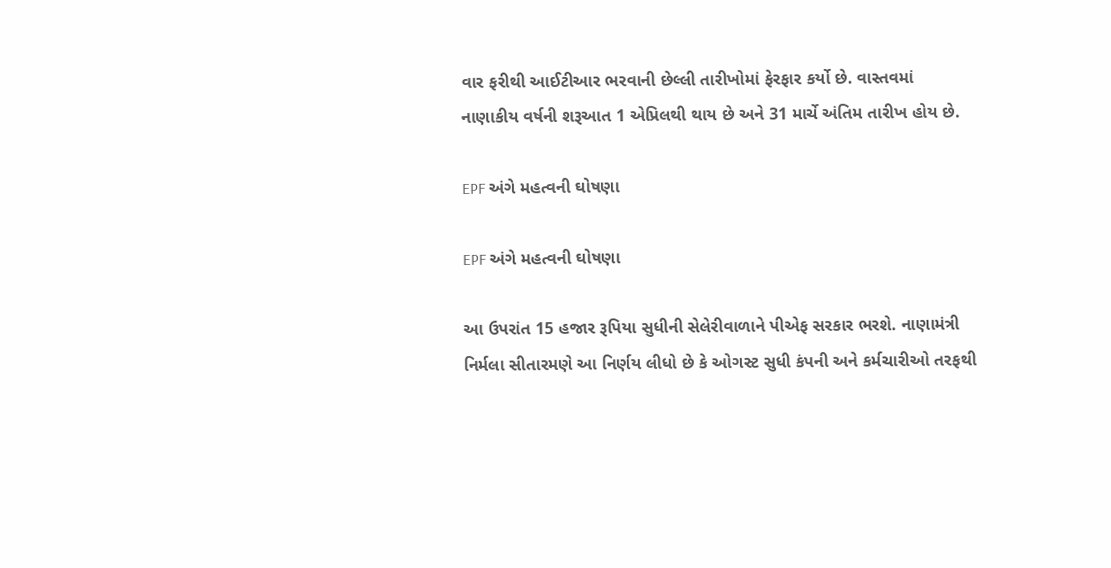વાર ફરીથી આઈટીઆર ભરવાની છેલ્લી તારીખોમાં ફેરફાર કર્યો છે. વાસ્તવમાં નાણાકીય વર્ષની શરૂઆત 1 એપ્રિલથી થાય છે અને 31 માર્ચે અંતિમ તારીખ હોય છે.

EPF અંગે મહત્વની ઘોષણા

EPF અંગે મહત્વની ઘોષણા

આ ઉપરાંત 15 હજાર રૂપિયા સુધીની સેલેરીવાળાને પીએફ સરકાર ભરશે. નાણામંત્રી નિર્મલા સીતારમણે આ નિર્ણય લીધો છે કે ઓગસ્ટ સુધી કંપની અને કર્મચારીઓ તરફથી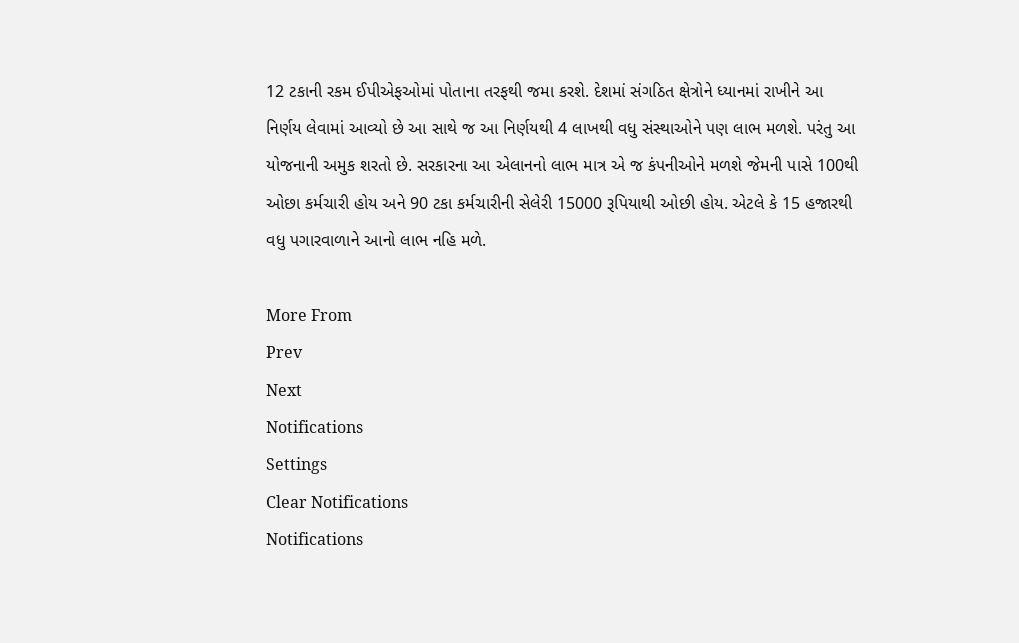12 ટકાની રકમ ઈપીએફઓમાં પોતાના તરફથી જમા કરશે. દેશમાં સંગઠિત ક્ષેત્રોને ધ્યાનમાં રાખીને આ નિર્ણય લેવામાં આવ્યો છે આ સાથે જ આ નિર્ણયથી 4 લાખથી વધુ સંસ્થાઓને પણ લાભ મળશે. પરંતુ આ યોજનાની અમુક શરતો છે. સરકારના આ એલાનનો લાભ માત્ર એ જ કંપનીઓને મળશે જેમની પાસે 100થી ઓછા કર્મચારી હોય અને 90 ટકા કર્મચારીની સેલેરી 15000 રૂપિયાથી ઓછી હોય. એટલે કે 15 હજારથી વધુ પગારવાળાને આનો લાભ નહિ મળે.

More From
Prev
Next
Notifications
Settings
Clear Notifications
Notifications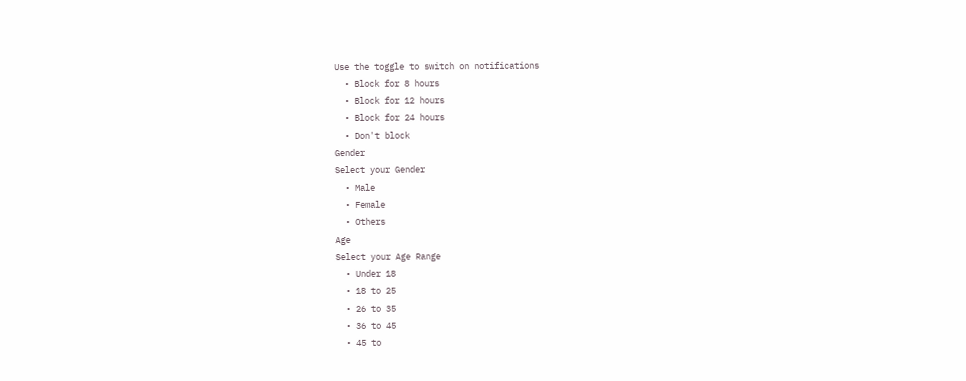Use the toggle to switch on notifications
  • Block for 8 hours
  • Block for 12 hours
  • Block for 24 hours
  • Don't block
Gender
Select your Gender
  • Male
  • Female
  • Others
Age
Select your Age Range
  • Under 18
  • 18 to 25
  • 26 to 35
  • 36 to 45
  • 45 to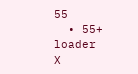55
  • 55+
loader
X